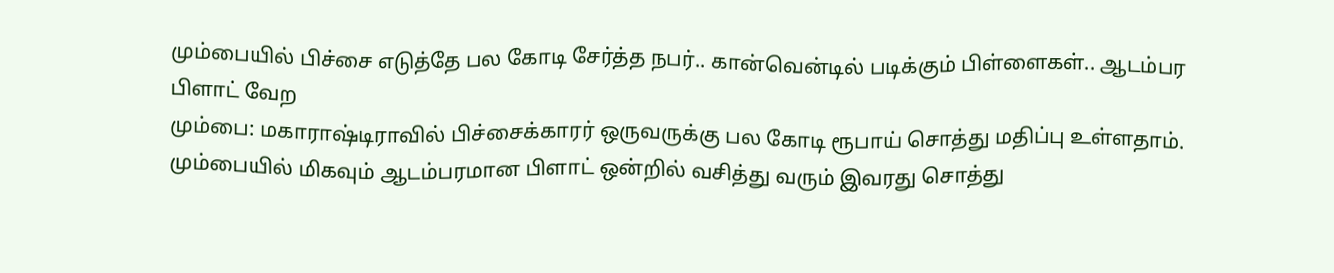மும்பையில் பிச்சை எடுத்தே பல கோடி சேர்த்த நபர்.. கான்வென்டில் படிக்கும் பிள்ளைகள்.. ஆடம்பர பிளாட் வேற
மும்பை: மகாராஷ்டிராவில் பிச்சைக்காரர் ஒருவருக்கு பல கோடி ரூபாய் சொத்து மதிப்பு உள்ளதாம். மும்பையில் மிகவும் ஆடம்பரமான பிளாட் ஒன்றில் வசித்து வரும் இவரது சொத்து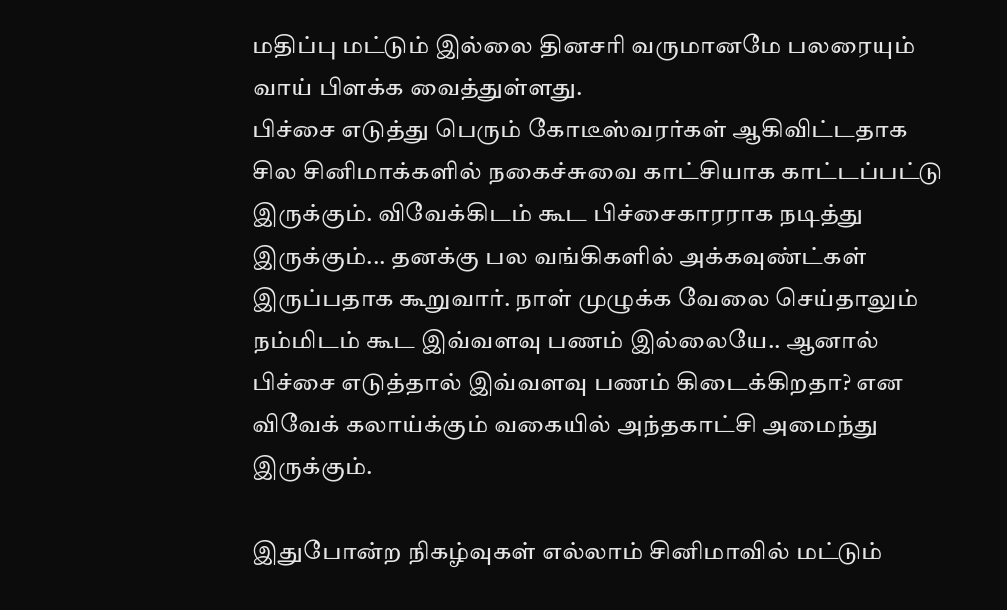மதிப்பு மட்டும் இல்லை தினசரி வருமானமே பலரையும் வாய் பிளக்க வைத்துள்ளது.
பிச்சை எடுத்து பெரும் கோடீஸ்வரர்கள் ஆகிவிட்டதாக சில சினிமாக்களில் நகைச்சுவை காட்சியாக காட்டப்பட்டு இருக்கும். விவேக்கிடம் கூட பிச்சைகாரராக நடித்து இருக்கும்... தனக்கு பல வங்கிகளில் அக்கவுண்ட்கள் இருப்பதாக கூறுவார். நாள் முழுக்க வேலை செய்தாலும் நம்மிடம் கூட இவ்வளவு பணம் இல்லையே.. ஆனால் பிச்சை எடுத்தால் இவ்வளவு பணம் கிடைக்கிறதா? என விவேக் கலாய்க்கும் வகையில் அந்தகாட்சி அமைந்து இருக்கும்.

இதுபோன்ற நிகழ்வுகள் எல்லாம் சினிமாவில் மட்டும்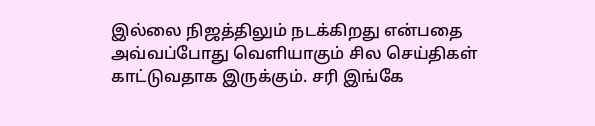இல்லை நிஜத்திலும் நடக்கிறது என்பதை அவ்வப்போது வெளியாகும் சில செய்திகள் காட்டுவதாக இருக்கும். சரி இங்கே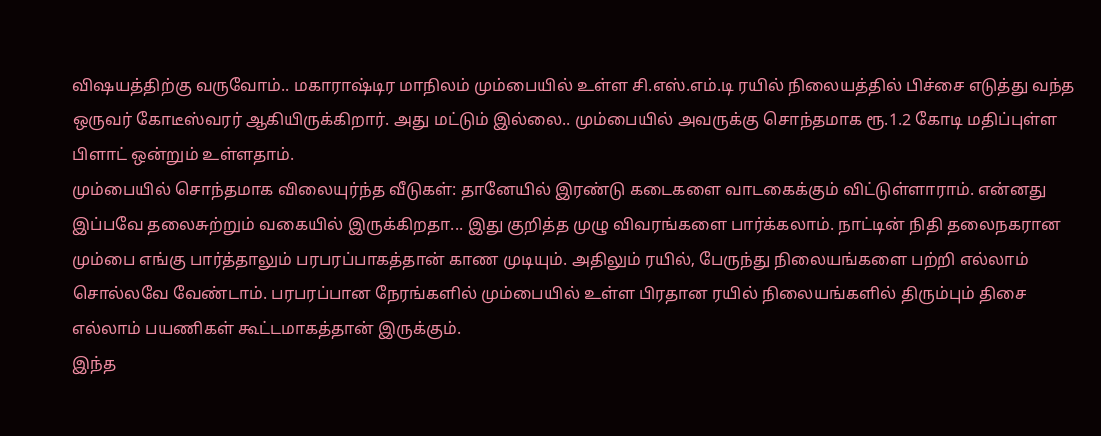விஷயத்திற்கு வருவோம்.. மகாராஷ்டிர மாநிலம் மும்பையில் உள்ள சி.எஸ்.எம்.டி ரயில் நிலையத்தில் பிச்சை எடுத்து வந்த ஒருவர் கோடீஸ்வரர் ஆகியிருக்கிறார். அது மட்டும் இல்லை.. மும்பையில் அவருக்கு சொந்தமாக ரூ.1.2 கோடி மதிப்புள்ள பிளாட் ஒன்றும் உள்ளதாம்.
மும்பையில் சொந்தமாக விலையுர்ந்த வீடுகள்: தானேயில் இரண்டு கடைகளை வாடகைக்கும் விட்டுள்ளாராம். என்னது இப்பவே தலைசுற்றும் வகையில் இருக்கிறதா... இது குறித்த முழு விவரங்களை பார்க்கலாம். நாட்டின் நிதி தலைநகரான மும்பை எங்கு பார்த்தாலும் பரபரப்பாகத்தான் காண முடியும். அதிலும் ரயில், பேருந்து நிலையங்களை பற்றி எல்லாம் சொல்லவே வேண்டாம். பரபரப்பான நேரங்களில் மும்பையில் உள்ள பிரதான ரயில் நிலையங்களில் திரும்பும் திசை எல்லாம் பயணிகள் கூட்டமாகத்தான் இருக்கும்.
இந்த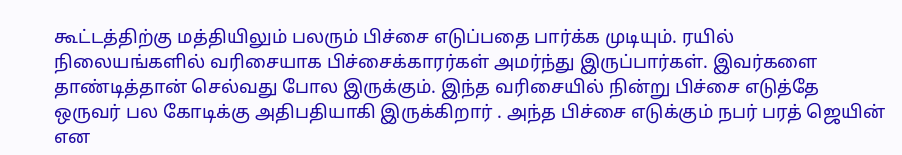கூட்டத்திற்கு மத்தியிலும் பலரும் பிச்சை எடுப்பதை பார்க்க முடியும். ரயில் நிலையங்களில் வரிசையாக பிச்சைக்காரர்கள் அமர்ந்து இருப்பார்கள். இவர்களை தாண்டித்தான் செல்வது போல இருக்கும். இந்த வரிசையில் நின்று பிச்சை எடுத்தே ஒருவர் பல கோடிக்கு அதிபதியாகி இருக்கிறார் . அந்த பிச்சை எடுக்கும் நபர் பரத் ஜெயின் என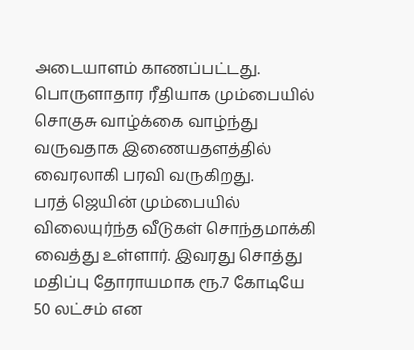அடையாளம் காணப்பட்டது. பொருளாதார ரீதியாக மும்பையில் சொகுசு வாழ்க்கை வாழ்ந்து வருவதாக இணையதளத்தில் வைரலாகி பரவி வருகிறது.
பரத் ஜெயின் மும்பையில் விலையுர்ந்த வீடுகள் சொந்தமாக்கி வைத்து உள்ளார். இவரது சொத்து மதிப்பு தோராயமாக ரூ.7 கோடியே 50 லட்சம் என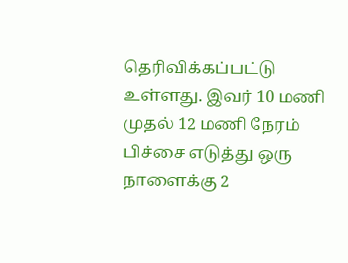தெரிவிக்கப்பட்டு உள்ளது. இவர் 10 மணி முதல் 12 மணி நேரம் பிச்சை எடுத்து ஒரு நாளைக்கு 2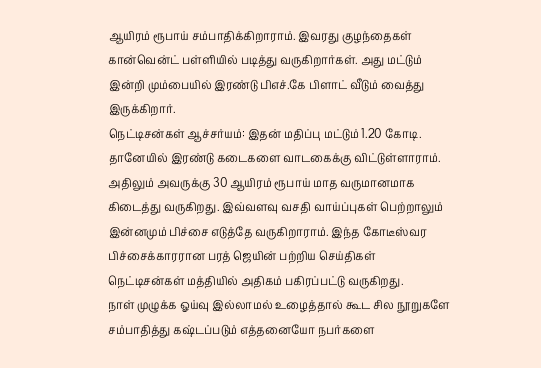ஆயிரம் ரூபாய் சம்பாதிக்கிறாராம். இவரது குழந்தைகள் கான்வென்ட் பள்ளியில் படித்து வருகிறார்கள். அது மட்டும் இன்றி மும்பையில் இரண்டு பிஎச்.கே பிளாட் வீடும் வைத்து இருக்கிறார்.
நெட்டிசன்கள் ஆச்சர்யம்: இதன் மதிப்பு மட்டும் 1.20 கோடி. தானேயில் இரண்டு கடைகளை வாடகைக்கு விட்டுள்ளாராம். அதிலும் அவருக்கு 30 ஆயிரம் ரூபாய் மாத வருமானமாக கிடைத்து வருகிறது. இவ்வளவு வசதி வாய்ப்புகள் பெற்றாலும் இன்னமும் பிச்சை எடுத்தே வருகிறாராம். இந்த கோடீஸ்வர பிச்சைக்காரரான பரத் ஜெயின் பற்றிய செய்திகள் நெட்டிசன்கள் மத்தியில் அதிகம் பகிரப்பட்டு வருகிறது.
நாள் முழுக்க ஓய்வு இல்லாமல் உழைத்தால் கூட சில நூறுகளே சம்பாதித்து கஷ்டப்படும் எத்தனையோ நபர்களை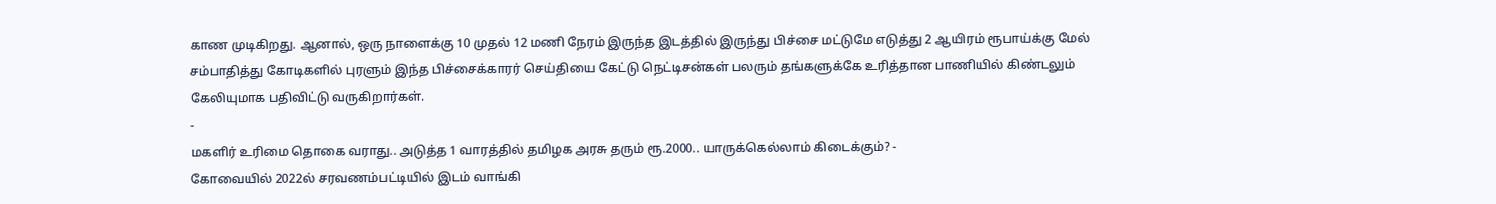காண முடிகிறது. ஆனால், ஒரு நாளைக்கு 10 முதல் 12 மணி நேரம் இருந்த இடத்தில் இருந்து பிச்சை மட்டுமே எடுத்து 2 ஆயிரம் ரூபாய்க்கு மேல் சம்பாதித்து கோடிகளில் புரளும் இந்த பிச்சைக்காரர் செய்தியை கேட்டு நெட்டிசன்கள் பலரும் தங்களுக்கே உரித்தான பாணியில் கிண்டலும் கேலியுமாக பதிவிட்டு வருகிறார்கள்.
-
மகளிர் உரிமை தொகை வராது.. அடுத்த 1 வாரத்தில் தமிழக அரசு தரும் ரூ.2000.. யாருக்கெல்லாம் கிடைக்கும்? -
கோவையில் 2022ல் சரவணம்பட்டியில் இடம் வாங்கி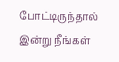போட்டிருந்தால் இன்று நீங்கள்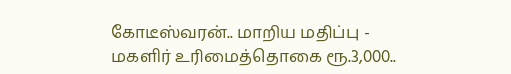கோடீஸ்வரன்.. மாறிய மதிப்பு -
மகளிர் உரிமைத்தொகை ரூ.3,000..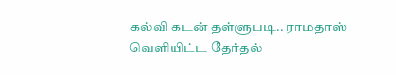கல்வி கடன் தள்ளுபடி.. ராமதாஸ் வெளியிட்ட தேர்தல்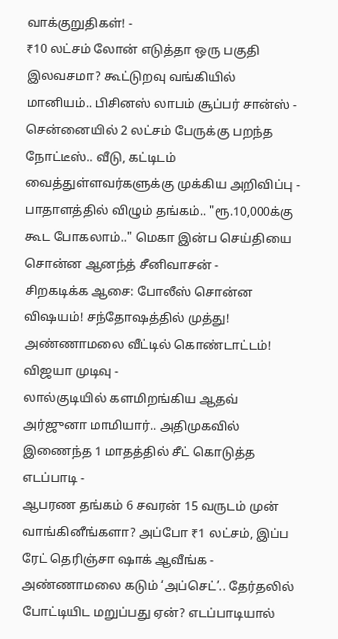வாக்குறுதிகள்! -
₹10 லட்சம் லோன் எடுத்தா ஒரு பகுதி இலவசமா? கூட்டுறவு வங்கியில் மானியம்.. பிசினஸ் லாபம் சூப்பர் சான்ஸ் -
சென்னையில் 2 லட்சம் பேருக்கு பறந்த நோட்டீஸ்.. வீடு, கட்டிடம் வைத்துள்ளவர்களுக்கு முக்கிய அறிவிப்பு -
பாதாளத்தில் விழும் தங்கம்.. "ரூ.10,000க்கு கூட போகலாம்.." மெகா இன்ப செய்தியை சொன்ன ஆனந்த் சீனிவாசன் -
சிறகடிக்க ஆசை: போலீஸ் சொன்ன விஷயம்! சந்தோஷத்தில் முத்து! அண்ணாமலை வீட்டில் கொண்டாட்டம்! விஜயா முடிவு -
லால்குடியில் களமிறங்கிய ஆதவ் அர்ஜுனா மாமியார்.. அதிமுகவில் இணைந்த 1 மாதத்தில் சீட் கொடுத்த எடப்பாடி -
ஆபரண தங்கம் 6 சவரன் 15 வருடம் முன் வாங்கினீங்களா? அப்போ ₹1 லட்சம், இப்ப ரேட் தெரிஞ்சா ஷாக் ஆவீங்க -
அண்ணாமலை கடும் ‘அப்செட்’.. தேர்தலில் போட்டியிட மறுப்பது ஏன்? எடப்பாடியால்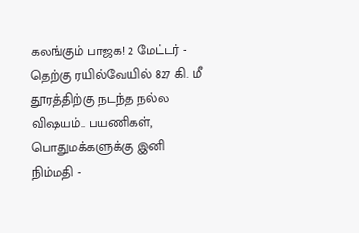கலங்கும் பாஜக! 2 மேட்டர் -
தெற்கு ரயில்வேயில் 827 கி. மீ தூரத்திற்கு நடந்த நல்ல விஷயம்.. பயணிகள், பொதுமக்களுக்கு இனி நிம்மதி -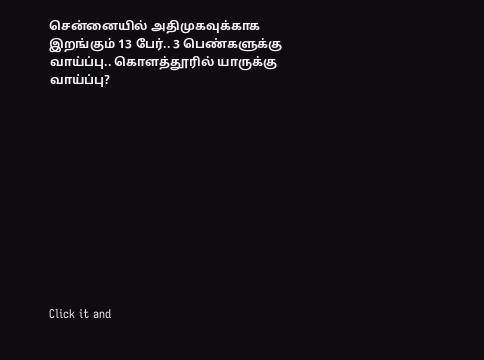சென்னையில் அதிமுகவுக்காக இறங்கும் 13 பேர்.. 3 பெண்களுக்கு வாய்ப்பு.. கொளத்தூரில் யாருக்கு வாய்ப்பு?












Click it and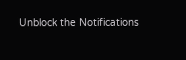Unblock the Notifications